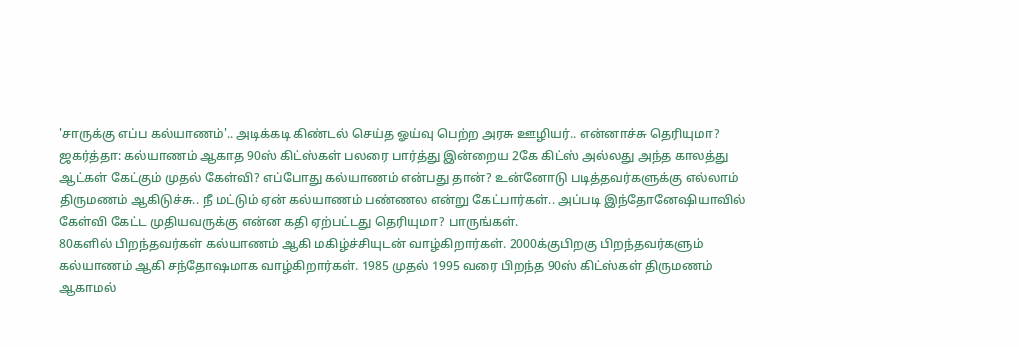'சாருக்கு எப்ப கல்யாணம்'.. அடிக்கடி கிண்டல் செய்த ஓய்வு பெற்ற அரசு ஊழியர்.. என்னாச்சு தெரியுமா?
ஜகர்த்தா: கல்யாணம் ஆகாத 90ஸ் கிட்ஸ்கள் பலரை பார்த்து இன்றைய 2கே கிட்ஸ் அல்லது அந்த காலத்து ஆட்கள் கேட்கும் முதல் கேள்வி? எப்போது கல்யாணம் என்பது தான்? உன்னோடு படித்தவர்களுக்கு எல்லாம் திருமணம் ஆகிடுச்சு.. நீ மட்டும் ஏன் கல்யாணம் பண்ணல என்று கேட்பார்கள்.. அப்படி இந்தோனேஷியாவில் கேள்வி கேட்ட முதியவருக்கு என்ன கதி ஏற்பட்டது தெரியுமா? பாருங்கள்.
80களில் பிறந்தவர்கள் கல்யாணம் ஆகி மகிழ்ச்சியுடன் வாழ்கிறார்கள். 2000க்குபிறகு பிறந்தவர்களும் கல்யாணம் ஆகி சந்தோஷமாக வாழ்கிறார்கள். 1985 முதல் 1995 வரை பிறந்த 90ஸ் கிட்ஸ்கள் திருமணம் ஆகாமல்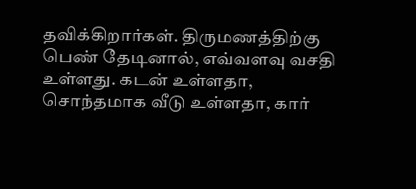தவிக்கிறார்கள். திருமணத்திற்கு பெண் தேடினால், எவ்வளவு வசதி உள்ளது. கடன் உள்ளதா, சொந்தமாக வீடு உள்ளதா, கார்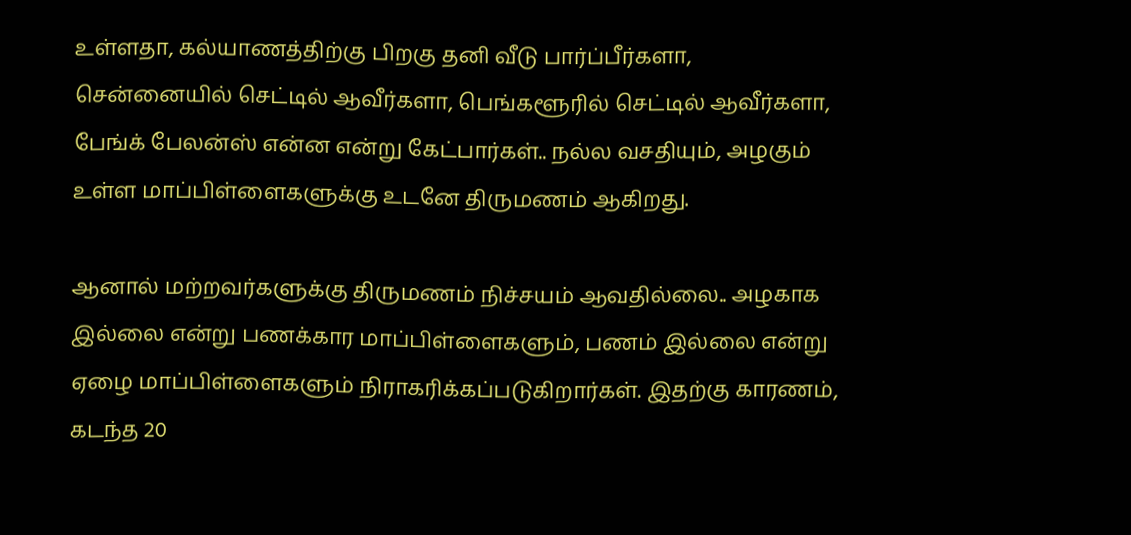உள்ளதா, கல்யாணத்திற்கு பிறகு தனி வீடு பார்ப்பீர்களா, சென்னையில் செட்டில் ஆவீர்களா, பெங்களூரில் செட்டில் ஆவீர்களா, பேங்க் பேலன்ஸ் என்ன என்று கேட்பார்கள்.. நல்ல வசதியும், அழகும் உள்ள மாப்பிள்ளைகளுக்கு உடனே திருமணம் ஆகிறது.

ஆனால் மற்றவர்களுக்கு திருமணம் நிச்சயம் ஆவதில்லை.. அழகாக இல்லை என்று பணக்கார மாப்பிள்ளைகளும், பணம் இல்லை என்று ஏழை மாப்பிள்ளைகளும் நிராகரிக்கப்படுகிறார்கள். இதற்கு காரணம், கடந்த 20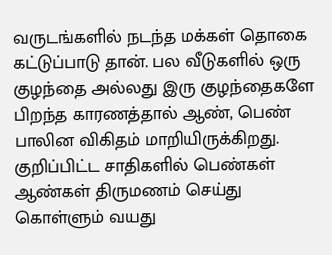வருடங்களில் நடந்த மக்கள் தொகை கட்டுப்பாடு தான். பல வீடுகளில் ஒரு குழந்தை அல்லது இரு குழந்தைகளே பிறந்த காரணத்தால் ஆண், பெண் பாலின விகிதம் மாறியிருக்கிறது.
குறிப்பிட்ட சாதிகளில் பெண்கள் ஆண்கள் திருமணம் செய்து கொள்ளும் வயது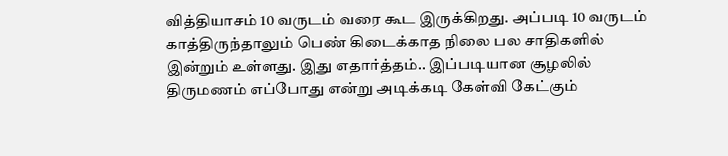வித்தியாசம் 10 வருடம் வரை கூட இருக்கிறது. அப்படி 10 வருடம் காத்திருந்தாலும் பெண் கிடைக்காத நிலை பல சாதிகளில் இன்றும் உள்ளது. இது எதார்த்தம்.. இப்படியான சூழலில் திருமணம் எப்போது என்று அடிக்கடி கேள்வி கேட்கும்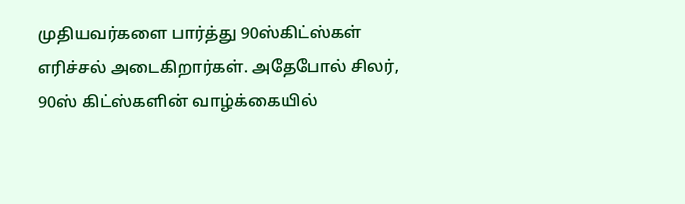முதியவர்களை பார்த்து 90ஸ்கிட்ஸ்கள் எரிச்சல் அடைகிறார்கள். அதேபோல் சிலர், 90ஸ் கிட்ஸ்களின் வாழ்க்கையில்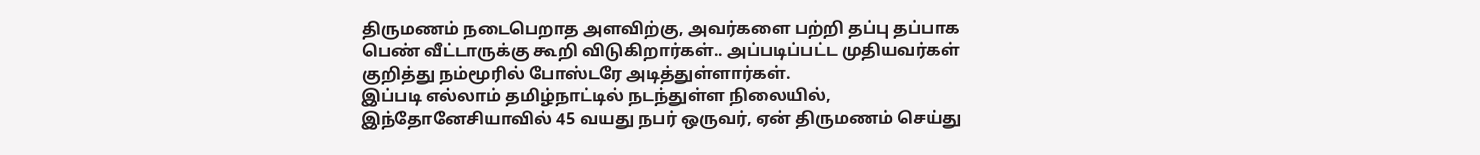திருமணம் நடைபெறாத அளவிற்கு, அவர்களை பற்றி தப்பு தப்பாக பெண் வீட்டாருக்கு கூறி விடுகிறார்கள்.. அப்படிப்பட்ட முதியவர்கள் குறித்து நம்மூரில் போஸ்டரே அடித்துள்ளார்கள்.
இப்படி எல்லாம் தமிழ்நாட்டில் நடந்துள்ள நிலையில், இந்தோனேசியாவில் 45 வயது நபர் ஒருவர், ஏன் திருமணம் செய்து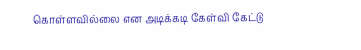கொள்ளவில்லை என அடிக்கடி கேள்வி கேட்டு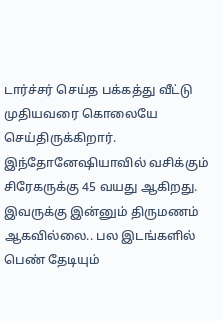டார்ச்சர் செய்த பக்கத்து வீட்டு முதியவரை கொலையே செய்திருக்கிறார். இந்தோனேஷியாவில் வசிக்கும் சிரேகருக்கு 45 வயது ஆகிறது. இவருக்கு இன்னும் திருமணம் ஆகவில்லை.. பல இடங்களில் பெண் தேடியும்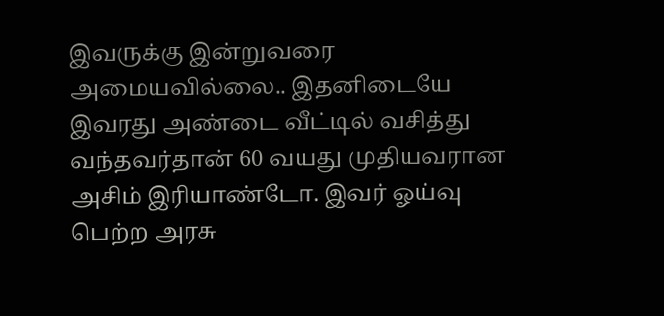இவருக்கு இன்றுவரை அமையவில்லை.. இதனிடையே இவரது அண்டை வீட்டில் வசித்து வந்தவர்தான் 60 வயது முதியவரான அசிம் இரியாண்டோ. இவர் ஓய்வு பெற்ற அரசு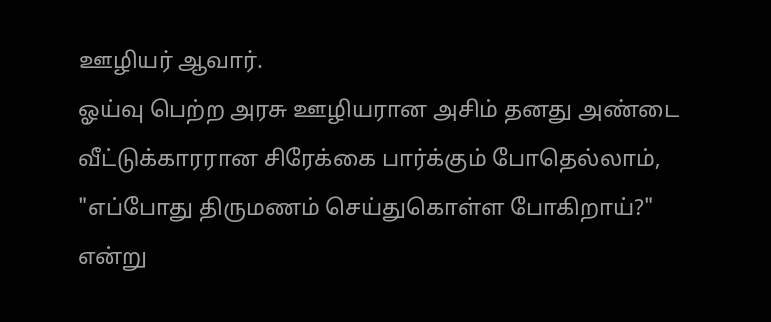ஊழியர் ஆவார்.
ஓய்வு பெற்ற அரசு ஊழியரான அசிம் தனது அண்டை வீட்டுக்காரரான சிரேக்கை பார்க்கும் போதெல்லாம், "எப்போது திருமணம் செய்துகொள்ள போகிறாய்?" என்று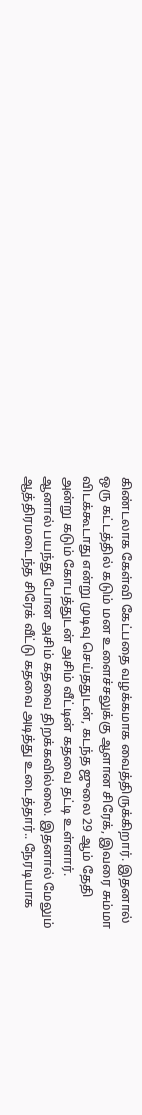கிண்டலாக கேள்வி கேட்பதை வழக்கமாக வைத்திருக்கிறார். இதனால் ஒரு கட்டத்தில் கடும் மன உளைச்சலுக்கு ஆளான சிரேக், இவரை சும்மா விடக்கூடாது என்று முடிவு செய்ததுடன், கடந்த ஜுலை 29 ஆம் தேதி அன்று கடும் கோபத்துடன் அசிம் வீட்டின் கதவை தட்டி உள்ளார்.
ஆனால் பயந்து போன அசிம் கதவை திறக்கவில்லை. இதனால் மேலும் ஆத்திரமடைந்த சிரேக் வீட்டு கதவை அடித்து உடைத்தார்.. நேரடியாக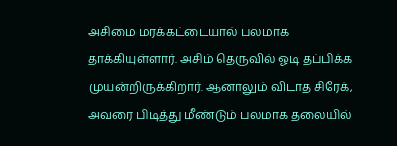அசிமை மரக்கட்டையால் பலமாக தாக்கியுள்ளார். அசிம் தெருவில் ஓடி தப்பிக்க முயன்றிருக்கிறார். ஆனாலும் விடாத சிரேக், அவரை பிடித்து மீண்டும் பலமாக தலையில்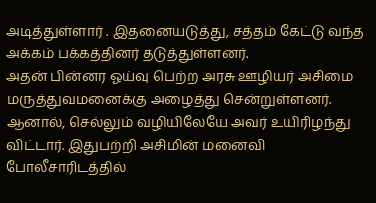அடித்துள்ளார் . இதனையடுத்து, சத்தம் கேட்டு வந்த அக்கம் பக்கத்தினர் தடுத்துள்ளனர்.
அதன் பின்னர ஓய்வு பெற்ற அரசு ஊழியர் அசிமை மருத்துவமனைக்கு அழைத்து சென்றுள்ளனர். ஆனால், செல்லும் வழியிலேயே அவர் உயிரிழந்து விட்டார். இதுபற்றி அசிமின் மனைவி போலீசாரிடத்தில்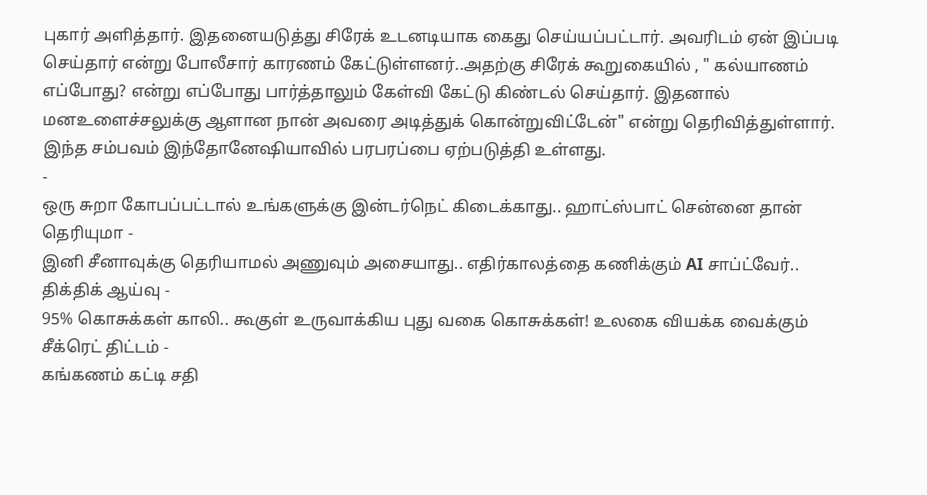புகார் அளித்தார். இதனையடுத்து சிரேக் உடனடியாக கைது செய்யப்பட்டார். அவரிடம் ஏன் இப்படி செய்தார் என்று போலீசார் காரணம் கேட்டுள்ளனர்..அதற்கு சிரேக் கூறுகையில் , " கல்யாணம் எப்போது? என்று எப்போது பார்த்தாலும் கேள்வி கேட்டு கிண்டல் செய்தார். இதனால் மனஉளைச்சலுக்கு ஆளான நான் அவரை அடித்துக் கொன்றுவிட்டேன்" என்று தெரிவித்துள்ளார். இந்த சம்பவம் இந்தோனேஷியாவில் பரபரப்பை ஏற்படுத்தி உள்ளது.
-
ஒரு சுறா கோபப்பட்டால் உங்களுக்கு இன்டர்நெட் கிடைக்காது.. ஹாட்ஸ்பாட் சென்னை தான் தெரியுமா -
இனி சீனாவுக்கு தெரியாமல் அணுவும் அசையாது.. எதிர்காலத்தை கணிக்கும் AI சாப்ட்வேர்.. திக்திக் ஆய்வு -
95% கொசுக்கள் காலி.. கூகுள் உருவாக்கிய புது வகை கொசுக்கள்! உலகை வியக்க வைக்கும் சீக்ரெட் திட்டம் -
கங்கணம் கட்டி சதி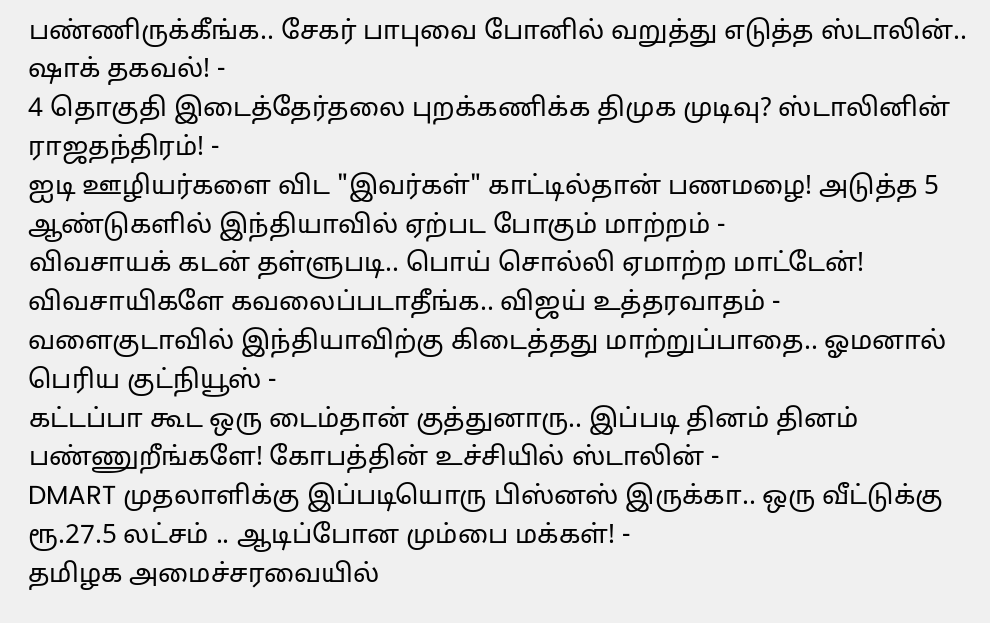பண்ணிருக்கீங்க.. சேகர் பாபுவை போனில் வறுத்து எடுத்த ஸ்டாலின்.. ஷாக் தகவல்! -
4 தொகுதி இடைத்தேர்தலை புறக்கணிக்க திமுக முடிவு? ஸ்டாலினின் ராஜதந்திரம்! -
ஐடி ஊழியர்களை விட "இவர்கள்" காட்டில்தான் பணமழை! அடுத்த 5 ஆண்டுகளில் இந்தியாவில் ஏற்பட போகும் மாற்றம் -
விவசாயக் கடன் தள்ளுபடி.. பொய் சொல்லி ஏமாற்ற மாட்டேன்! விவசாயிகளே கவலைப்படாதீங்க.. விஜய் உத்தரவாதம் -
வளைகுடாவில் இந்தியாவிற்கு கிடைத்தது மாற்றுப்பாதை.. ஓமனால் பெரிய குட்நியூஸ் -
கட்டப்பா கூட ஒரு டைம்தான் குத்துனாரு.. இப்படி தினம் தினம் பண்ணுறீங்களே! கோபத்தின் உச்சியில் ஸ்டாலின் -
DMART முதலாளிக்கு இப்படியொரு பிஸ்னஸ் இருக்கா.. ஒரு வீட்டுக்கு ரூ.27.5 லட்சம் .. ஆடிப்போன மும்பை மக்கள்! -
தமிழக அமைச்சரவையில்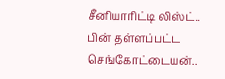சீனியாரிட்டி லிஸ்ட்.. பின் தள்ளப்பட்ட செங்கோட்டையன்..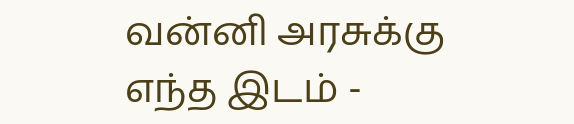வன்னி அரசுக்கு எந்த இடம் -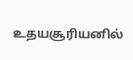உதயசூரியனில்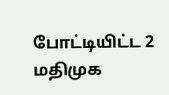போட்டியிட்ட 2 மதிமுக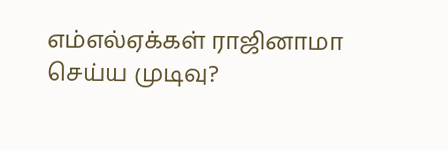எம்எல்ஏக்கள் ராஜினாமா செய்ய முடிவு?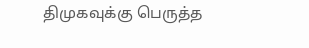திமுகவுக்கு பெருத்த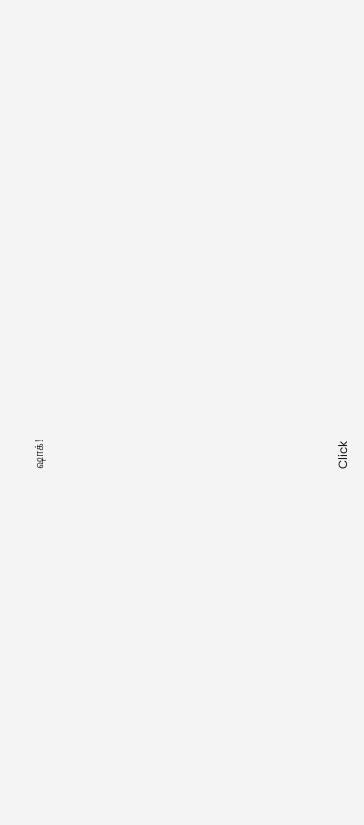ஷாக்!












Click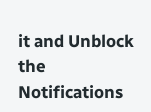it and Unblock the Notifications